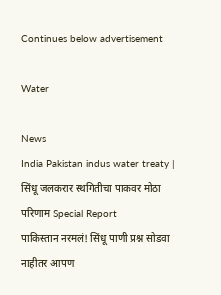Continues below advertisement

Water

News
India Pakistan indus water treaty | सिंधू जलकरार स्थगितीचा पाकवर मोठा परिणाम Special Report
पाकिस्तान नरमलं! सिंधू पाणी प्रश्न सोडवा नाहीतर आपण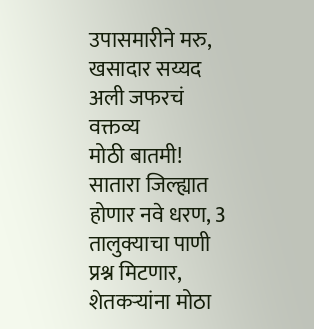उपासमारीने मरु, खसादार सय्यद अली जफरचं वक्तव्य
मोठी बातमी! सातारा जिल्ह्यात होणार नवे धरण, 3 तालुक्याचा पाणी प्रश्न मिटणार, शेतकऱ्यांना मोठा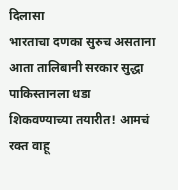दिलासा
भारताचा दणका सुरुच असताना आता तालिबानी सरकार सुद्धा पाकिस्तानला धडा शिकवण्याच्या तयारीत! आमचं रक्त वाहू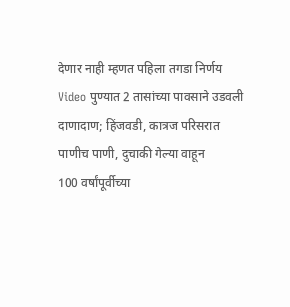देणार नाही म्हणत पहिला तगडा निर्णय
Video पुण्यात 2 तासांच्या पावसाने उडवली दाणादाण; हिंजवडी, कात्रज परिसरात पाणीच पाणी, दुचाकी गेल्या वाहून
100 वर्षांपूर्वीच्या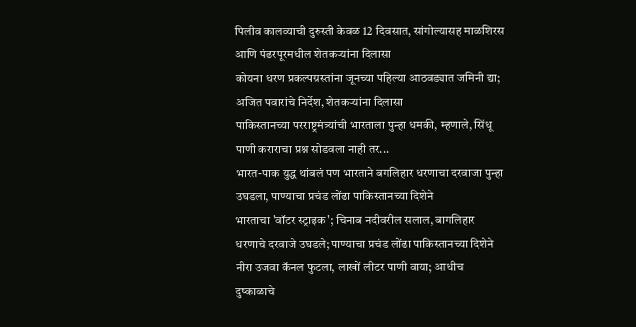पिलीव कालव्याची दुरुस्ती केवळ 12 दिवसात, सांगोल्यासह माळशिरस आणि पंढरपूरमधील शेतकऱ्यांना दिलासा
कोयना धरण प्रकल्पग्रस्तांना जूनच्या पहिल्या आठवड्यात जमिनी द्या; अजित पवारांचे निर्देश, शेतकऱ्यांना दिलासा
पाकिस्तानच्या परराष्ट्रमंत्र्यांची भारताला पुन्हा धमकी, म्हणाले, सिंधू पाणी कराराचा प्रश्न सोडवला नाही तर...
भारत-पाक युद्ध थांबलं पण भारताने बगलिहार धरणाचा दरवाजा पुन्हा उघडला, पाण्याचा प्रचंड लोंढा पाकिस्तानच्या दिशेने
भारताचा 'वॉटर स्ट्राइक'; चिनाब नदीवरील सलाल, बागलिहार धरणाचे दरवाजे उघडले; पाण्याचा प्रचंड लोंढा पाकिस्तानच्या दिशेने
नीरा उजवा कॅनल फुटला, लाखों लीटर पाणी वाया; आधीच दुष्काळाचे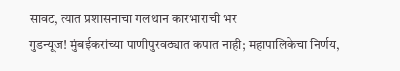सावट, त्यात प्रशासनाचा गलथान कारभाराची भर
गुडन्यूज! मुंबईकरांच्या पाणीपुरवठ्यात कपात नाही; महापालिकेचा निर्णय,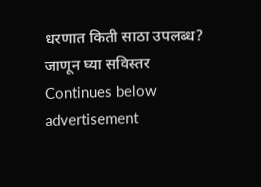धरणात किती साठा उपलब्ध? जाणून घ्या सविस्तर
Continues below advertisement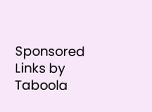Sponsored Links by Taboola